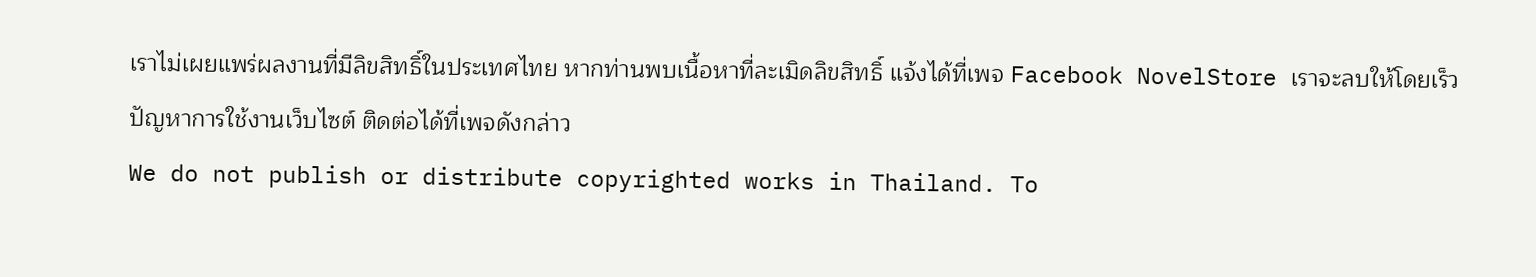เราไม่เผยแพร่ผลงานที่มีลิขสิทธิ์ในประเทศไทย หากท่านพบเนื้อหาที่ละเมิดลิขสิทธิ์ แจ้งได้ที่เพจ Facebook NovelStore เราจะลบให้โดยเร็ว
ปัญหาการใช้งานเว็บไซต์ ติดต่อได้ที่เพจดังกล่าว
We do not publish or distribute copyrighted works in Thailand. To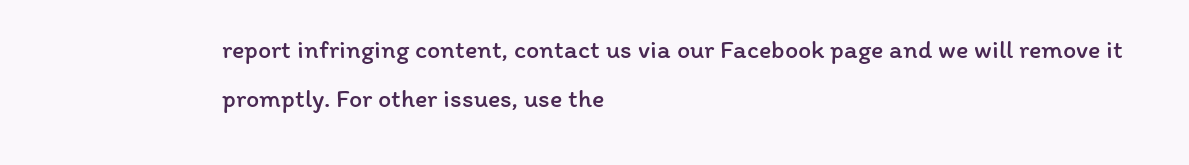report infringing content, contact us via our Facebook page and we will remove it promptly. For other issues, use the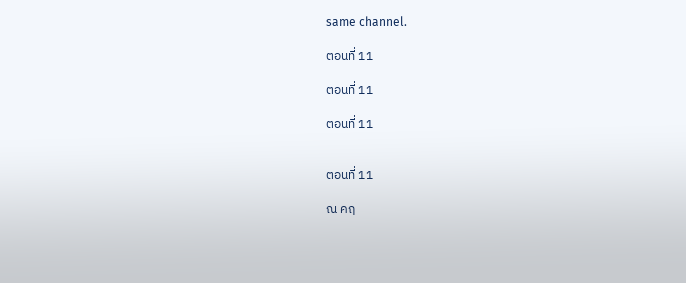same channel.

ตอนที่ 11

ตอนที่ 11

ตอนที่ 11


ตอนที่ 11

ณ คฤ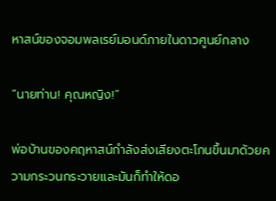หาสน์ของจอมพลเรย์มอนด์ภายในดาวศูนย์กลาง

“นายท่าน! คุณหญิง!”

พ่อบ้านของคฤหาสน์กำลังส่งเสียงตะโกนขึ้นมาด้วยความกระวนกระวายและมันก็ทำให้ดอ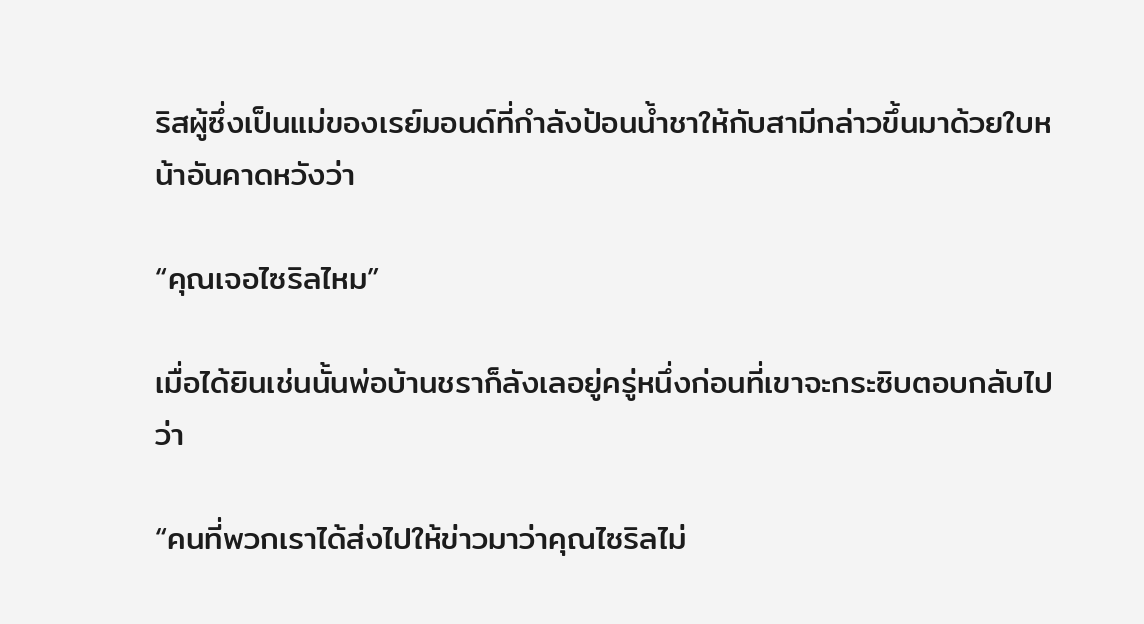ริสผู้ซึ่งเป็นแม่ของเรย์มอนด์ที่กำลังป้อนน้ำชาให้กับสามีกล่าวขึ้นมาด้วยใบหน้าอันคาดหวังว่า

“คุณเจอไซริลไหม”

เมื่อได้ยินเช่นนั้นพ่อบ้านชราก็ลังเลอยู่ครู่หนึ่งก่อนที่เขาจะกระซิบตอบกลับไปว่า

“คนที่พวกเราได้ส่งไปให้ข่าวมาว่าคุณไซริลไม่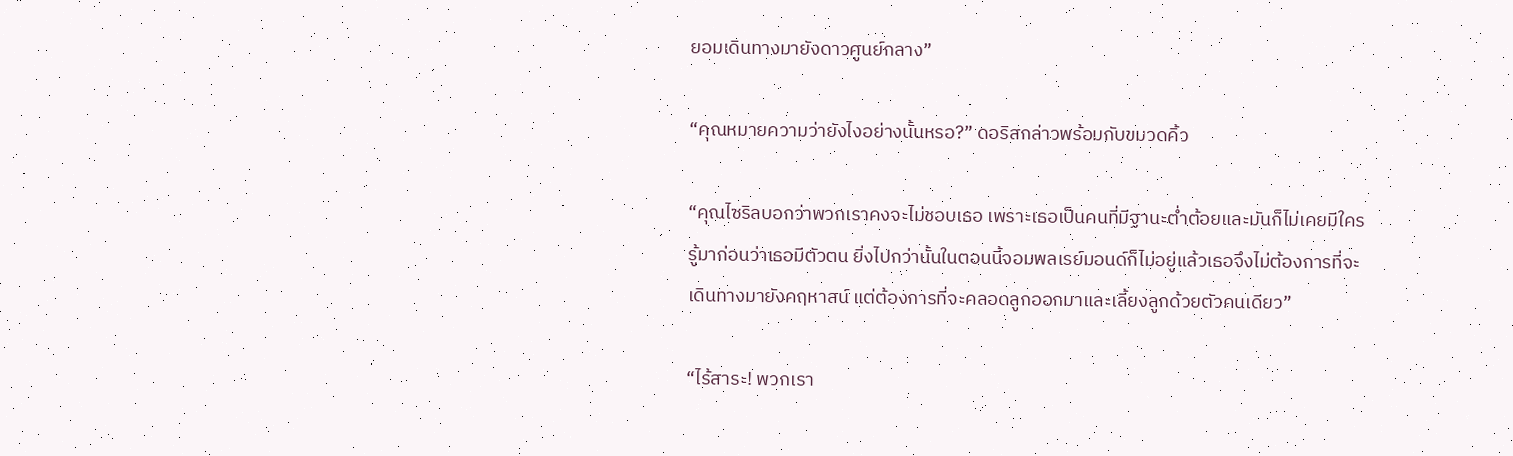ยอมเดินทางมายังดาวศูนย์กลาง”

“คุณหมายความว่ายังไงอย่างนั้นหรอ?” ดอริสกล่าวพร้อมกับขมวดคิ้ว

“คุณไซริลบอกว่าพวกเราคงจะไม่ชอบเธอ เพราะเธอเป็นคนที่มีฐานะต่ำต้อยและมันก็ไม่เคยมีใครรู้มาก่อนว่าเธอมีตัวตน ยิ่งไปกว่านั้นในตอนนี้จอมพลเรย์มอนด์ก็ไม่อยู่แล้วเธอจึงไม่ต้องการที่จะเดินทางมายังคฤหาสน์ แต่ต้องการที่จะคลอดลูกออกมาและเลี้ยงลูกด้วยตัวคนเดียว”

“ไร้สาระ! พวกเรา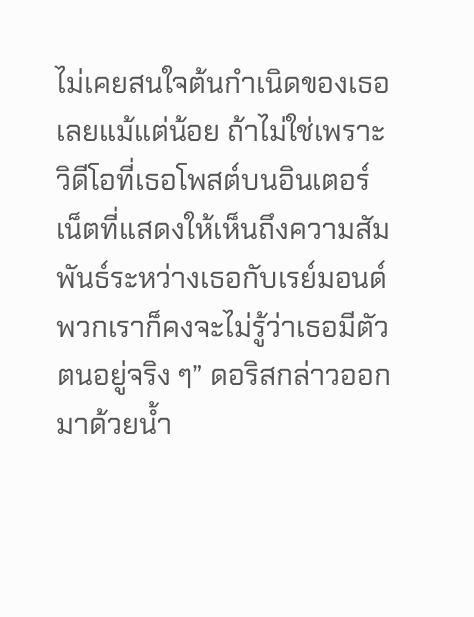ไม่เคยสนใจต้นกำเนิดของเธอเลยแม้แต่น้อย ถ้าไม่ใช่เพราะวิดีโอที่เธอโพสต์บนอินเตอร์เน็ตที่แสดงให้เห็นถึงความสัมพันธ์ระหว่างเธอกับเรย์มอนด์ พวกเราก็คงจะไม่รู้ว่าเธอมีตัวตนอยู่จริง ๆ” ดอริสกล่าวออกมาด้วยน้ำ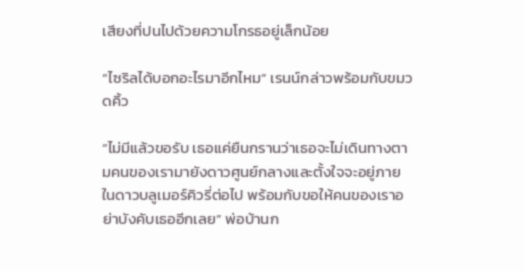เสียงที่ปนไปด้วยความโกรธอยู่เล็กน้อย

“ไซริลได้บอกอะไรมาอีกไหม” เรนน์กล่าวพร้อมกับขมวดคิ้ว

“ไม่มีแล้วขอรับ เธอแค่ยืนกรานว่าเธอจะไม่เดินทางตามคนของเรามายังดาวศูนย์กลางและตั้งใจจะอยู่ภายในดาวบลูเมอร์คิวรี่ต่อไป พร้อมกับขอให้คนของเราอย่าบังคับเธออีกเลย” พ่อบ้านก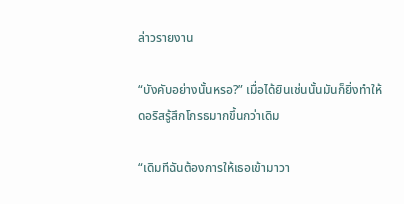ล่าวรายงาน

“บังคับอย่างนั้นหรอ?” เมื่อได้ยินเช่นนั้นมันก็ยิ่งทำให้ดอริสรู้สึกโกรธมากขึ้นกว่าเดิม

“เดิมทีฉันต้องการให้เธอเข้ามาวา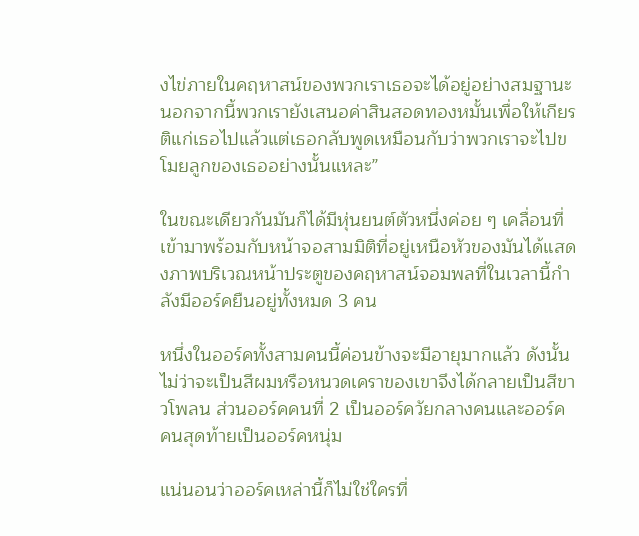งไข่ภายในคฤหาสน์ของพวกเราเธอจะได้อยู่อย่างสมฐานะ นอกจากนี้พวกเรายังเสนอค่าสินสอดทองหมั้นเพื่อให้เกียรติแก่เธอไปแล้วแต่เธอกลับพูดเหมือนกับว่าพวกเราจะไปขโมยลูกของเธออย่างนั้นแหละ”

ในขณะเดียวกันมันก็ได้มีหุ่นยนต์ตัวหนึ่งค่อย ๆ เคลื่อนที่เข้ามาพร้อมกับหน้าจอสามมิติที่อยู่เหนือหัวของมันได้แสดงภาพบริเวณหน้าประตูของคฤหาสน์จอมพลที่ในเวลานี้กำลังมีออร์คยืนอยู่ทั้งหมด 3 คน

หนึ่งในออร์คทั้งสามคนนี้ค่อนข้างจะมีอายุมากแล้ว ดังนั้นไม่ว่าจะเป็นสีผมหรือหนวดเคราของเขาจึงได้กลายเป็นสีขาวโพลน ส่วนออร์คคนที่ 2 เป็นออร์ควัยกลางคนและออร์คคนสุดท้ายเป็นออร์คหนุ่ม

แน่นอนว่าออร์คเหล่านี้ก็ไม่ใช่ใครที่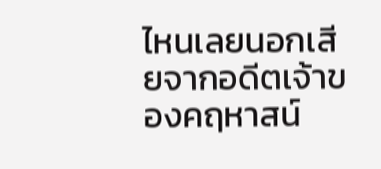ไหนเลยนอกเสียจากอดีตเจ้าของคฤหาสน์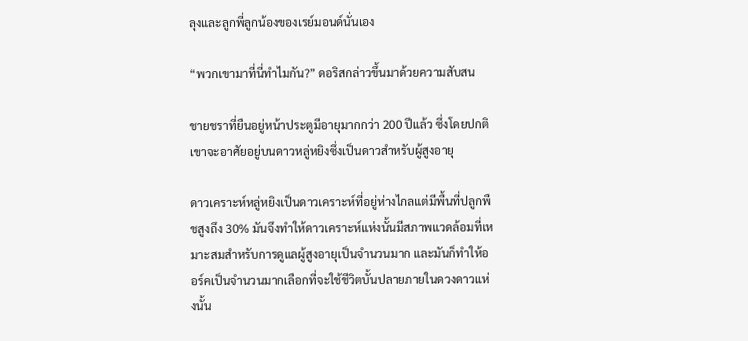ลุงและลูกพี่ลูกน้องของเรย์มอนด์นั่นเอง

“พวกเขามาที่นี่ทำไมกัน?” ดอริสกล่าวขึ้นมาด้วยความสับสน

ชายชราที่ยืนอยู่หน้าประตูมีอายุมากกว่า 200 ปีแล้ว ซึ่งโดยปกติเขาจะอาศัยอยู่บนดาวหลู่หยิงซึ่งเป็นดาวสำหรับผู้สูงอายุ

ดาวเคราะห์หลู่หยิงเป็นดาวเคราะห์ที่อยู่ห่างไกลแต่มีพื้นที่ปลูกพืชสูงถึง 30% มันจึงทำให้ดาวเคราะห์แห่งนั้นมีสภาพแวดล้อมที่เหมาะสมสำหรับการดูแลผู้สูงอายุเป็นจำนวนมาก และมันก็ทำให้ออร์คเป็นจำนวนมากเลือกที่จะใช้ชีวิตบั้นปลายภายในดวงดาวแห่งนั้น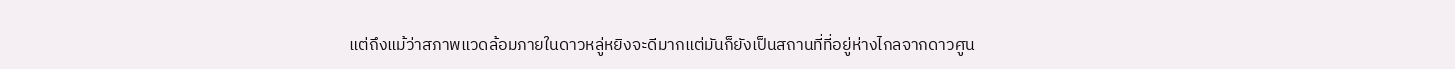แต่ถึงแม้ว่าสภาพแวดล้อมภายในดาวหลู่หยิงจะดีมากแต่มันก็ยังเป็นสถานที่ที่อยู่ห่างไกลจากดาวศูน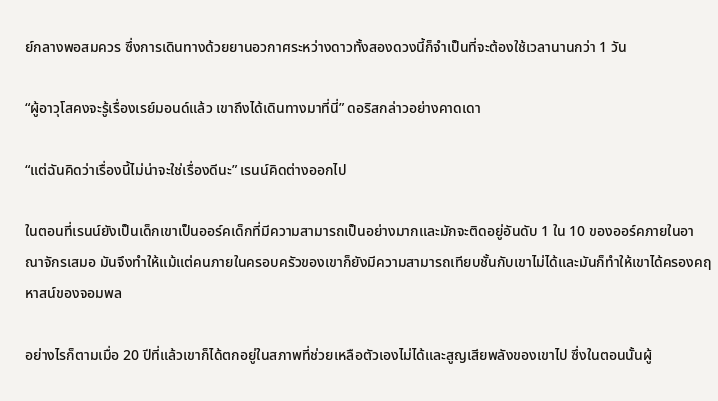ย์กลางพอสมควร ซึ่งการเดินทางด้วยยานอวกาศระหว่างดาวทั้งสองดวงนี้ก็จำเป็นที่จะต้องใช้เวลานานกว่า 1 วัน

“ผู้อาวุโสคงจะรู้เรื่องเรย์มอนด์แล้ว เขาถึงได้เดินทางมาที่นี่” ดอริสกล่าวอย่างคาดเดา

“แต่ฉันคิดว่าเรื่องนี้ไม่น่าจะใช่เรื่องดีนะ” เรนน์คิดต่างออกไป

ในตอนที่เรนน์ยังเป็นเด็กเขาเป็นออร์คเด็กที่มีความสามารถเป็นอย่างมากและมักจะติดอยู่อันดับ 1 ใน 10 ของออร์คภายในอาณาจักรเสมอ มันจึงทำให้แม้แต่คนภายในครอบครัวของเขาก็ยังมีความสามารถเทียบชั้นกับเขาไม่ได้และมันก็ทำให้เขาได้ครองคฤหาสน์ของจอมพล

อย่างไรก็ตามเมื่อ 20 ปีที่แล้วเขาก็ได้ตกอยู่ในสภาพที่ช่วยเหลือตัวเองไม่ได้และสูญเสียพลังของเขาไป ซึ่งในตอนนั้นผู้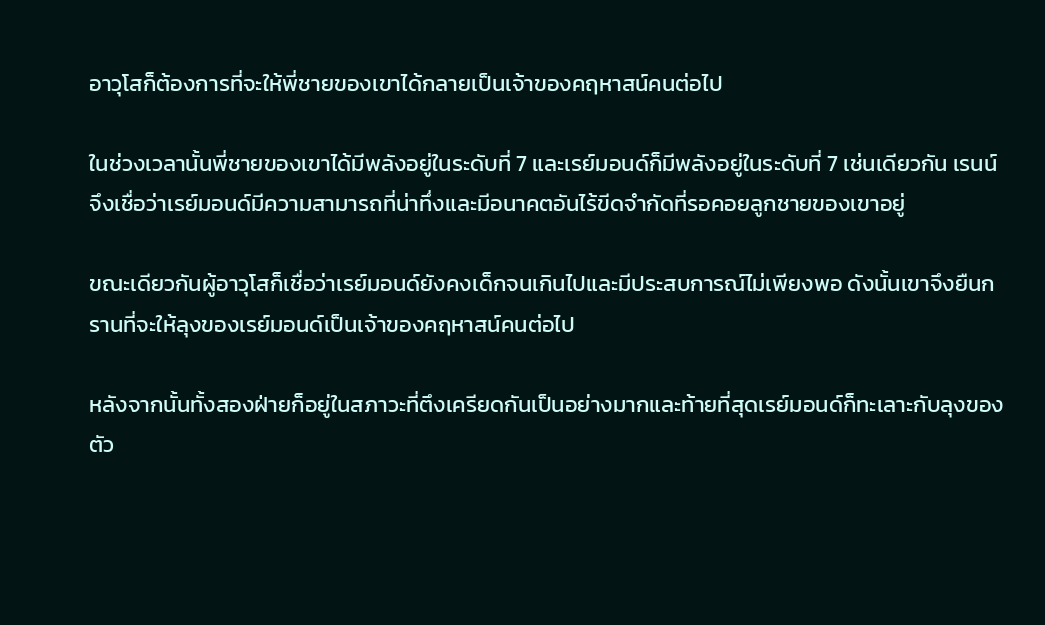อาวุโสก็ต้องการที่จะให้พี่ชายของเขาได้กลายเป็นเจ้าของคฤหาสน์คนต่อไป

ในช่วงเวลานั้นพี่ชายของเขาได้มีพลังอยู่ในระดับที่ 7 และเรย์มอนด์ก็มีพลังอยู่ในระดับที่ 7 เช่นเดียวกัน เรนน์จึงเชื่อว่าเรย์มอนด์มีความสามารถที่น่าทึ่งและมีอนาคตอันไร้ขีดจำกัดที่รอคอยลูกชายของเขาอยู่

ขณะเดียวกันผู้อาวุโสก็เชื่อว่าเรย์มอนด์ยังคงเด็กจนเกินไปและมีประสบการณ์ไม่เพียงพอ ดังนั้นเขาจึงยืนกรานที่จะให้ลุงของเรย์มอนด์เป็นเจ้าของคฤหาสน์คนต่อไป

หลังจากนั้นทั้งสองฝ่ายก็อยู่ในสภาวะที่ตึงเครียดกันเป็นอย่างมากและท้ายที่สุดเรย์มอนด์ก็ทะเลาะกับลุงของตัว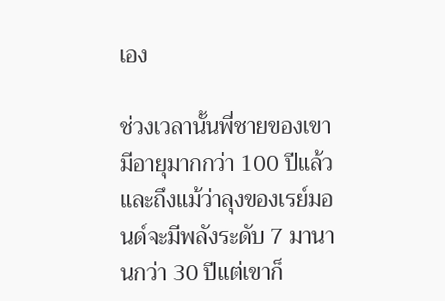เอง

ช่วงเวลานั้นพี่ชายของเขามีอายุมากกว่า 100 ปีแล้วและถึงแม้ว่าลุงของเรย์มอนด์จะมีพลังระดับ 7 มานานกว่า 30 ปีแต่เขาก็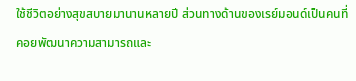ใช้ชีวิตอย่างสุขสบายมานานหลายปี ส่วนทางด้านของเรย์มอนด์เป็นคนที่คอยพัฒนาความสามารถและ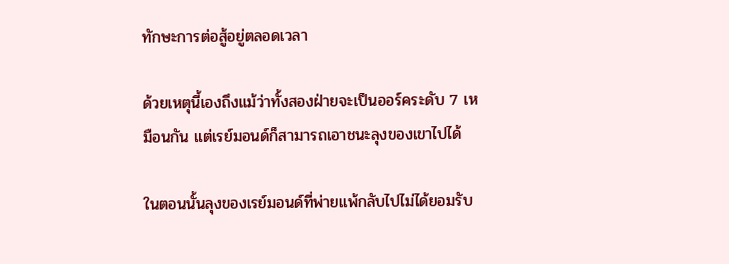ทักษะการต่อสู้อยู่ตลอดเวลา

ด้วยเหตุนี้เองถึงแม้ว่าทั้งสองฝ่ายจะเป็นออร์คระดับ 7 เหมือนกัน แต่เรย์มอนด์ก็สามารถเอาชนะลุงของเขาไปได้

ในตอนนั้นลุงของเรย์มอนด์ที่พ่ายแพ้กลับไปไม่ได้ยอมรับ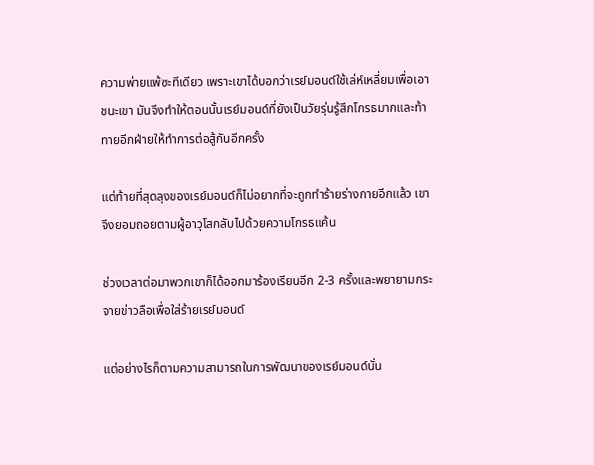ความพ่ายแพ้ซะทีเดียว เพราะเขาได้บอกว่าเรย์มอนด์ใช้เล่ห์เหลี่ยมเพื่อเอาชนะเขา มันจึงทำให้ตอนนั้นเรย์มอนด์ที่ยังเป็นวัยรุ่นรู้สึกโกรธมากและท้าทายอีกฝ่ายให้ทำการต่อสู้กันอีกครั้ง

แต่ท้ายที่สุดลุงของเรย์มอนด์ก็ไม่อยากที่จะถูกทำร้ายร่างกายอีกแล้ว เขาจึงยอมถอยตามผู้อาวุโสกลับไปด้วยความโกรธแค้น

ช่วงเวลาต่อมาพวกเขาก็ได้ออกมาร้องเรียนอีก 2-3 ครั้งและพยายามกระจายข่าวลือเพื่อใส่ร้ายเรย์มอนด์

แต่อย่างไรก็ตามความสามารถในการพัฒนาของเรย์มอนด์นั่น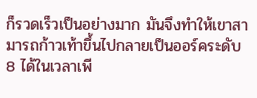ก็รวดเร็วเป็นอย่างมาก มันจึงทำให้เขาสามารถก้าวเท้าขึ้นไปกลายเป็นออร์คระดับ 8 ได้ในเวลาเพี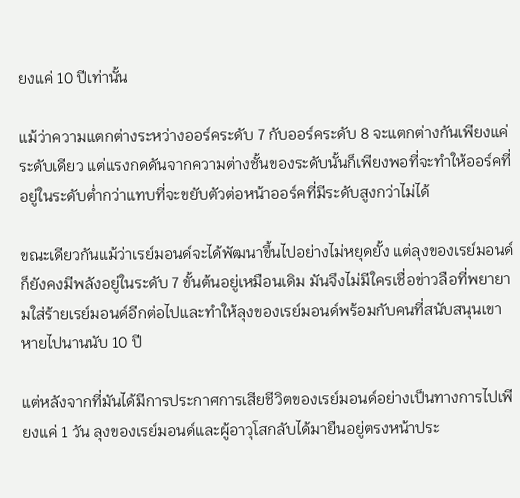ยงแค่ 10 ปีเท่านั้น

แม้ว่าความแตกต่างระหว่างออร์คระดับ 7 กับออร์คระดับ 8 จะแตกต่างกันเพียงแค่ระดับเดียว แต่แรงกดดันจากความต่างชั้นของระดับนั้นก็เพียงพอที่จะทำให้ออร์คที่อยู่ในระดับต่ำกว่าแทบที่จะขยับตัวต่อหน้าออร์คที่มีระดับสูงกว่าไม่ได้

ขณะเดียวกันแม้ว่าเรย์มอนด์จะได้พัฒนาขึ้นไปอย่างไม่หยุดยั้ง แต่ลุงของเรย์มอนด์ก็ยังคงมีพลังอยู่ในระดับ 7 ขั้นต้นอยู่เหมือนเดิม มันจึงไม่มีใครเชื่อข่าวลือที่พยายามใส่ร้ายเรย์มอนด์อีกต่อไปและทำให้ลุงของเรย์มอนด์พร้อมกับคนที่สนับสนุนเขาหายไปนานนับ 10 ปี

แต่หลังจากที่มันได้มีการประกาศการเสียชีวิตของเรย์มอนด์อย่างเป็นทางการไปเพียงแค่ 1 วัน ลุงของเรย์มอนด์และผู้อาวุโสกลับได้มายืนอยู่ตรงหน้าประ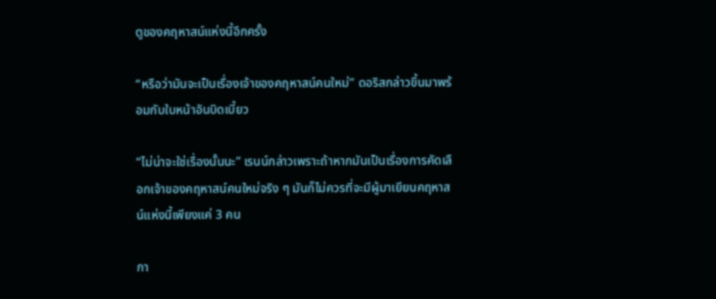ตูของคฤหาสน์แห่งนี้อีกครั้ง

“หรือว่ามันจะเป็นเรื่องเจ้าของคฤหาสน์คนใหม่” ดอริสกล่าวขึ้นมาพร้อมกับใบหน้าอันบิดเบี้ยว

“ไม่น่าจะใช่เรื่องนั้นนะ” เรนน์กล่าวเพราะถ้าหากมันเป็นเรื่องการคัดเลือกเจ้าของคฤหาสน์คนใหม่จริง ๆ มันก็ไม่ควรที่จะมีผู้มาเยียนคฤหาสน์แห่งนี้เพียงแค่ 3 คน

กา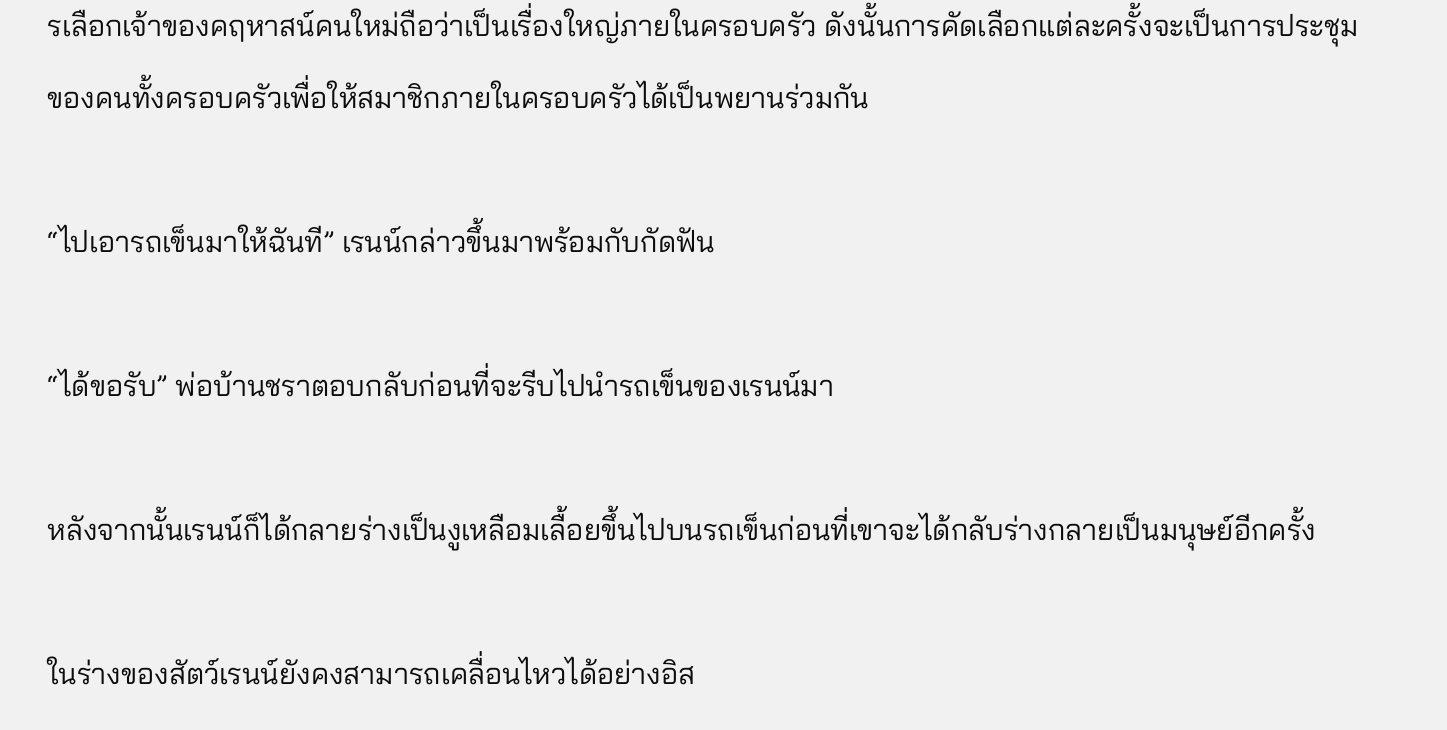รเลือกเจ้าของคฤหาสน์คนใหม่ถือว่าเป็นเรื่องใหญ่ภายในครอบครัว ดังนั้นการคัดเลือกแต่ละครั้งจะเป็นการประชุมของคนทั้งครอบครัวเพื่อให้สมาชิกภายในครอบครัวได้เป็นพยานร่วมกัน

“ไปเอารถเข็นมาให้ฉันที” เรนน์กล่าวขึ้นมาพร้อมกับกัดฟัน

“ได้ขอรับ” พ่อบ้านชราตอบกลับก่อนที่จะรีบไปนำรถเข็นของเรนน์มา

หลังจากนั้นเรนน์ก็ได้กลายร่างเป็นงูเหลือมเลื้อยขึ้นไปบนรถเข็นก่อนที่เขาจะได้กลับร่างกลายเป็นมนุษย์อีกครั้ง

ในร่างของสัตว์เรนน์ยังคงสามารถเคลื่อนไหวได้อย่างอิส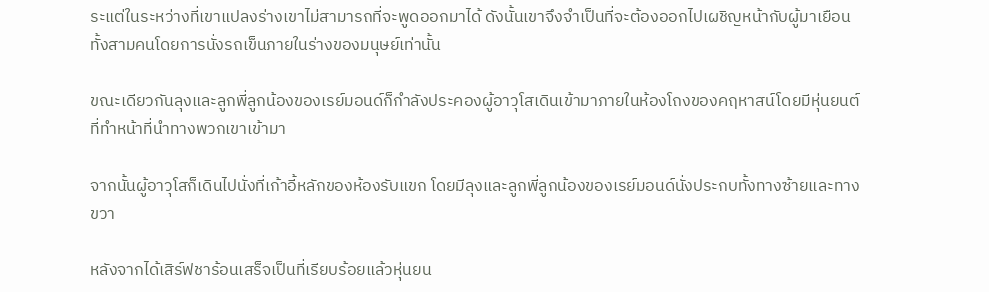ระแต่ในระหว่างที่เขาแปลงร่างเขาไม่สามารถที่จะพูดออกมาได้ ดังนั้นเขาจึงจำเป็นที่จะต้องออกไปเผชิญหน้ากับผู้มาเยือนทั้งสามคนโดยการนั่งรถเข็นภายในร่างของมนุษย์เท่านั้น

ขณะเดียวกันลุงและลูกพี่ลูกน้องของเรย์มอนด์ก็กำลังประคองผู้อาวุโสเดินเข้ามาภายในห้องโถงของคฤหาสน์โดยมีหุ่นยนต์ที่ทำหน้าที่นำทางพวกเขาเข้ามา

จากนั้นผู้อาวุโสก็เดินไปนั่งที่เก้าอี้หลักของห้องรับแขก โดยมีลุงและลูกพี่ลูกน้องของเรย์มอนด์นั่งประกบทั้งทางซ้ายและทางขวา

หลังจากได้เสิร์ฟชาร้อนเสร็จเป็นที่เรียบร้อยแล้วหุ่นยน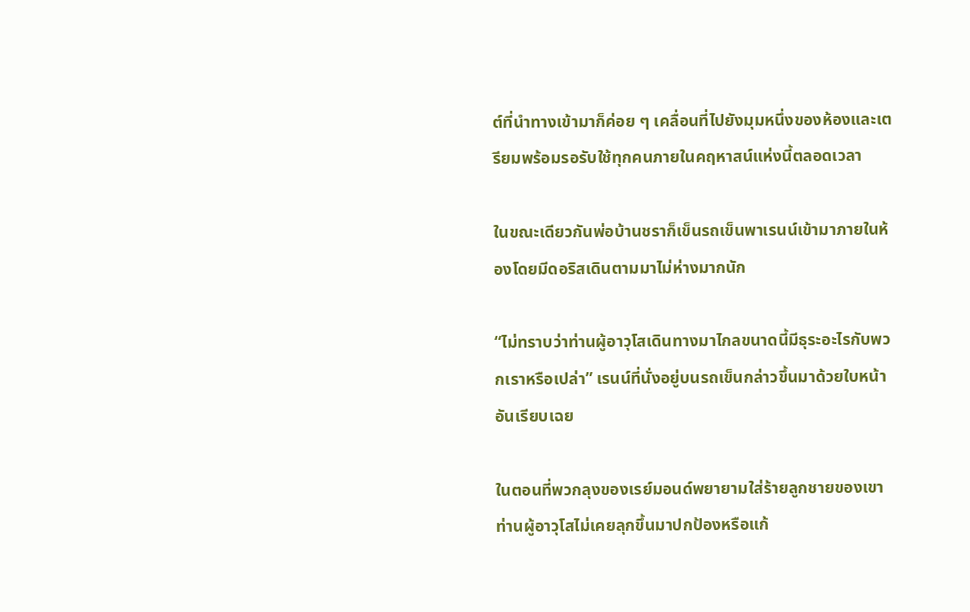ต์ที่นำทางเข้ามาก็ค่อย ๆ เคลื่อนที่ไปยังมุมหนึ่งของห้องและเตรียมพร้อมรอรับใช้ทุกคนภายในคฤหาสน์แห่งนี้ตลอดเวลา

ในขณะเดียวกันพ่อบ้านชราก็เข็นรถเข็นพาเรนน์เข้ามาภายในห้องโดยมีดอริสเดินตามมาไม่ห่างมากนัก

“ไม่ทราบว่าท่านผู้อาวุโสเดินทางมาไกลขนาดนี้มีธุระอะไรกับพวกเราหรือเปล่า” เรนน์ที่นั่งอยู่บนรถเข็นกล่าวขึ้นมาด้วยใบหน้าอันเรียบเฉย

ในตอนที่พวกลุงของเรย์มอนด์พยายามใส่ร้ายลูกชายของเขา ท่านผู้อาวุโสไม่เคยลุกขึ้นมาปกป้องหรือแก้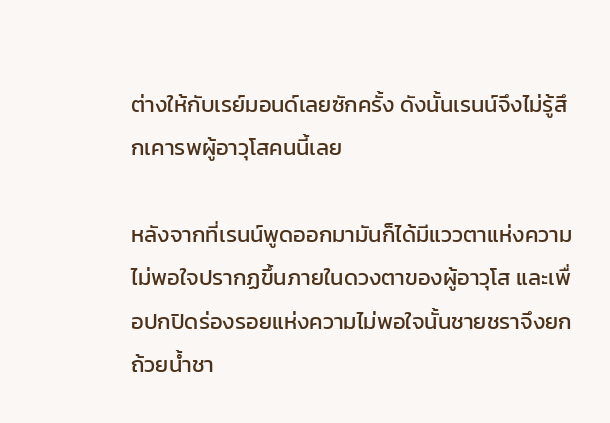ต่างให้กับเรย์มอนด์เลยซักครั้ง ดังนั้นเรนน์จึงไม่รู้สึกเคารพผู้อาวุโสคนนี้เลย

หลังจากที่เรนน์พูดออกมามันก็ได้มีแววตาแห่งความไม่พอใจปรากฏขึ้นภายในดวงตาของผู้อาวุโส และเพื่อปกปิดร่องรอยแห่งความไม่พอใจนั้นชายชราจึงยกถ้วยน้ำชา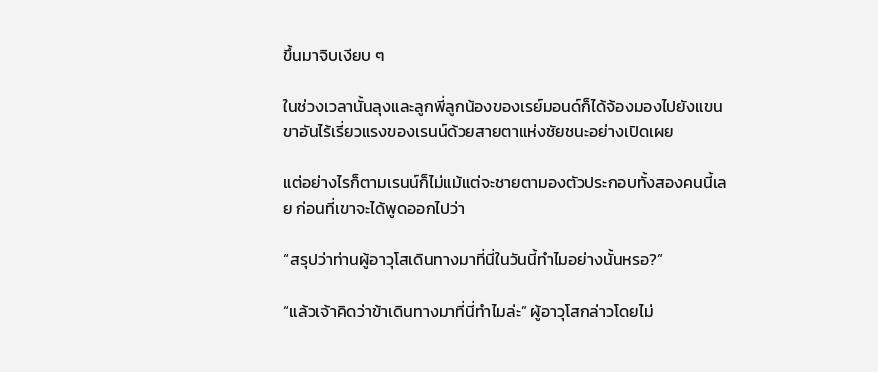ขึ้นมาจิบเงียบ ๆ

ในช่วงเวลานั้นลุงและลูกพี่ลูกน้องของเรย์มอนด์ก็ได้จ้องมองไปยังแขนขาอันไร้เรี่ยวแรงของเรนน์ด้วยสายตาแห่งชัยชนะอย่างเปิดเผย

แต่อย่างไรก็ตามเรนน์ก็ไม่แม้แต่จะชายตามองตัวประกอบทั้งสองคนนี้เลย ก่อนที่เขาจะได้พูดออกไปว่า

“สรุปว่าท่านผู้อาวุโสเดินทางมาที่นี่ในวันนี้ทำไมอย่างนั้นหรอ?”

“แล้วเจ้าคิดว่าข้าเดินทางมาที่นี่ทำไมล่ะ” ผู้อาวุโสกล่าวโดยไม่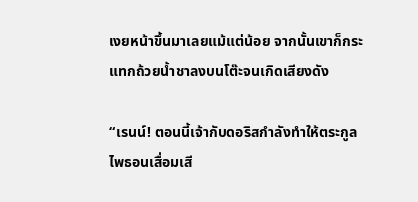เงยหน้าขึ้นมาเลยแม้แต่น้อย จากนั้นเขาก็กระแทกถ้วยน้ำชาลงบนโต๊ะจนเกิดเสียงดัง

“เรนน์! ตอนนี้เจ้ากับดอริสกำลังทำให้ตระกูลไพธอนเสื่อมเสี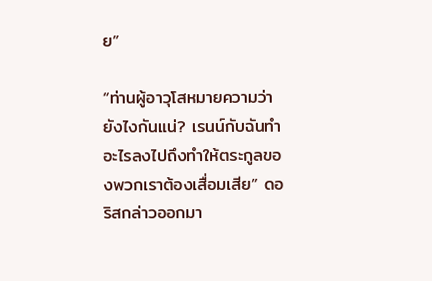ย”

“ท่านผู้อาวุโสหมายความว่ายังไงกันแน่? เรนน์กับฉันทำอะไรลงไปถึงทำให้ตระกูลของพวกเราต้องเสื่อมเสีย” ดอริสกล่าวออกมา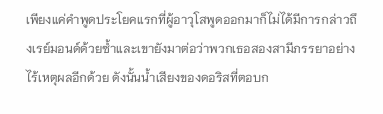เพียงแค่คำพูดประโยคแรกที่ผู้อาวุโสพูดออกมาก็ไม่ได้มีการกล่าวถึงเรย์มอนด์ด้วยซ้ำและเขายังมาต่อว่าพวกเธอสองสามีภรรยาอย่างไร้เหตุผลอีกด้วย ดังนั้นน้ำเสียงของดอริสที่ตอบก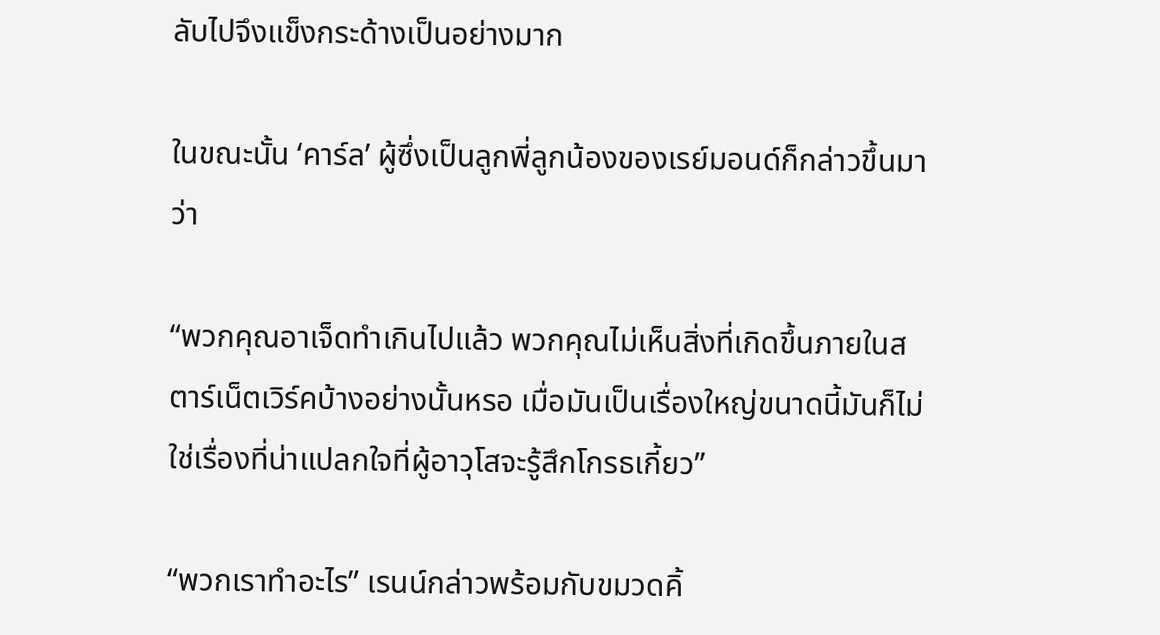ลับไปจึงแข็งกระด้างเป็นอย่างมาก

ในขณะนั้น ‘คาร์ล’ ผู้ซึ่งเป็นลูกพี่ลูกน้องของเรย์มอนด์ก็กล่าวขึ้นมาว่า

“พวกคุณอาเจ็ดทำเกินไปแล้ว พวกคุณไม่เห็นสิ่งที่เกิดขึ้นภายในสตาร์เน็ตเวิร์คบ้างอย่างนั้นหรอ เมื่อมันเป็นเรื่องใหญ่ขนาดนี้มันก็ไม่ใช่เรื่องที่น่าแปลกใจที่ผู้อาวุโสจะรู้สึกโกรธเกี้ยว”

“พวกเราทำอะไร” เรนน์กล่าวพร้อมกับขมวดคิ้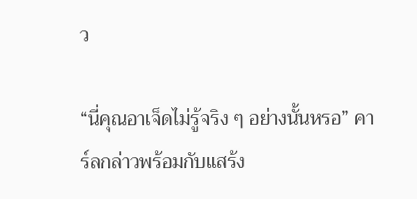ว

“นี่คุณอาเจ็ดไม่รู้จริง ๆ อย่างนั้นหรอ” คาร์ลกล่าวพร้อมกับแสร้ง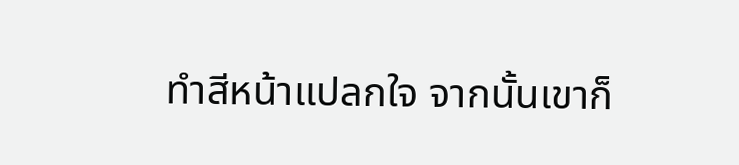ทำสีหน้าแปลกใจ จากนั้นเขาก็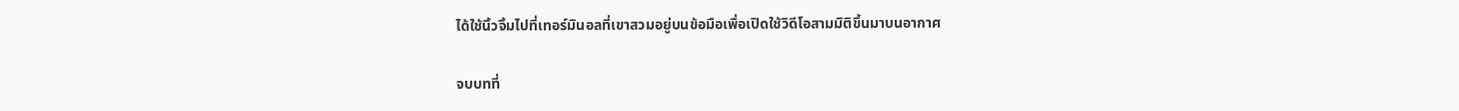ได้ใช้นิ้วจิ้มไปที่เทอร์มินอลที่เขาสวมอยู่บนข้อมือเพื่อเปิดใช้วิดีโอสามมิติขึ้นมาบนอากาศ

จบบทที่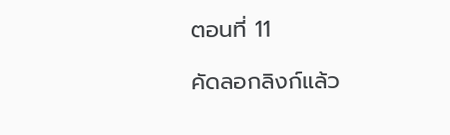ตอนที่ 11

คัดลอกลิงก์แล้ว